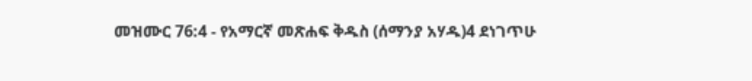መዝሙር 76:4 - የአማርኛ መጽሐፍ ቅዱስ (ሰማንያ አሃዱ)4 ደነገጥሁ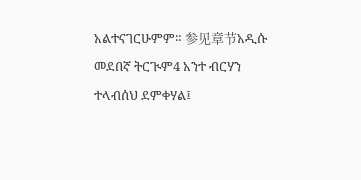አልተናገርሁምም። 参见章节አዲሱ መደበኛ ትርጒም4 አንተ ብርሃን ተላብሰህ ደምቀሃል፤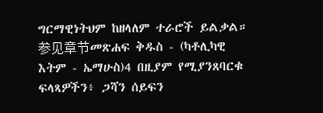ግርማዊነትህም ከዘላለም ተራሮች ይልቃል። 参见章节መጽሐፍ ቅዱስ - (ካቶሊካዊ እትም - ኤማሁስ)4 በዚያም የሚያንጸባርቁ ፍላጻዎችን፥ ጋሻን ሰይፍን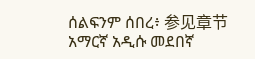ሰልፍንም ሰበረ፥ 参见章节አማርኛ አዲሱ መደበኛ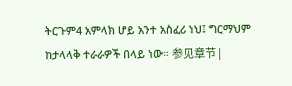ትርጉም4 አምላክ ሆይ አንተ አስፈሪ ነህ፤ ግርማህም ከታላላቅ ተራራዎች በላይ ነው። 参见章节 |